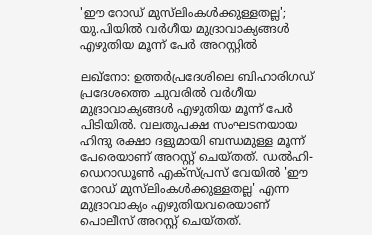'ഈ റോഡ് മുസ്‍ലിംകൾക്കുള്ളതല്ല'; യു.പിയിൽ വർഗീയ മുദ്രാവാക്യങ്ങൾ എഴുതിയ മൂന്ന് പേർ അറസ്റ്റിൽ

ലഖ്നോ: ഉത്തർപ്രദേശിലെ ബിഹാരിഗഡ് പ്രദേശത്തെ ചുവരിൽ വർഗീയ മുദ്രാവാക്യങ്ങൾ എഴുതിയ മൂന്ന് പേർ പിടിയിൽ. വലതുപക്ഷ സംഘടനയായ ഹിന്ദു രക്ഷാ ദളുമായി ബന്ധമുള്ള മൂന്ന് പേരെയാണ് അറസ്റ്റ് ചെയ്തത്. ഡൽഹി-ഡെറാഡൂൺ എക്സ്പ്രസ് വേയിൽ 'ഈ റോഡ് മുസ്‍ലിംകൾക്കുള്ളതല്ല' എന്ന മുദ്രാവാക്യം എഴുതിയവരെയാണ് പൊലീസ് അറസ്റ്റ് ചെയ്തത്.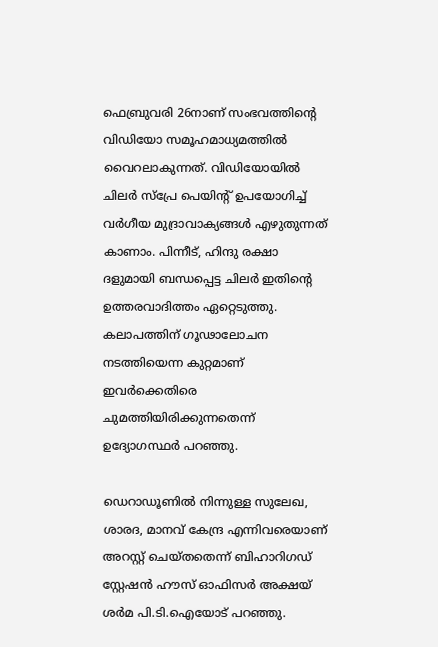ഫെബ്രുവരി 26നാണ് സംഭവത്തിന്‍റെ വിഡിയോ സമൂഹമാധ്യമത്തിൽ വൈറലാകുന്നത്. വിഡിയോയിൽ ചിലർ സ്പ്രേ പെയിന്റ് ഉപയോഗിച്ച് വർഗീയ മുദ്രാവാക്യങ്ങൾ എഴുതുന്നത് കാണാം. പിന്നീട്, ഹിന്ദു രക്ഷാ ദളുമായി ബന്ധപ്പെട്ട ചിലർ ഇതിന്‍റെ ഉത്തരവാദിത്തം ഏറ്റെടുത്തു. കലാപത്തിന് ഗൂഢാലോചന നടത്തിയെന്ന കുറ്റമാണ് ഇവർക്കെതിരെ ചുമത്തിയിരിക്കുന്നതെന്ന് ഉദ്യോഗസ്ഥർ പറഞ്ഞു.

ഡെറാഡൂണിൽ നിന്നുള്ള സുലേഖ, ശാരദ, മാനവ് കേന്ദ്ര എന്നിവരെയാണ് അറസ്റ്റ് ചെയ്തതെന്ന് ബിഹാറിഗഡ് സ്റ്റേഷൻ ഹൗസ് ഓഫിസർ അക്ഷയ് ശർമ പി.ടി.ഐയോട് പറഞ്ഞു.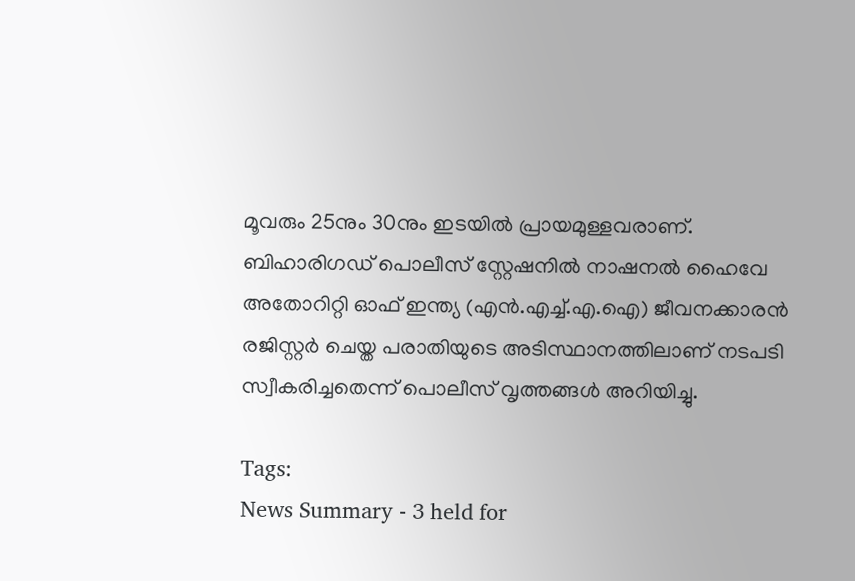മൂവരും 25നും 30നും ഇടയിൽ പ്രായമുള്ളവരാണ്. ബിഹാരിഗഡ് പൊലീസ് സ്റ്റേഷനിൽ നാഷനൽ ഹൈവേ അതോറിറ്റി ഓഫ് ഇന്ത്യ (എൻ.എച്ച്‌.എ‌.ഐ) ജീവനക്കാരൻ രജിസ്റ്റർ ചെയ്ത പരാതിയുടെ അടിസ്ഥാനത്തിലാണ് നടപടി സ്വീകരിച്ചതെന്ന് പൊലീസ് വൃത്തങ്ങൾ അറിയിച്ചു.

Tags:
News Summary - 3 held for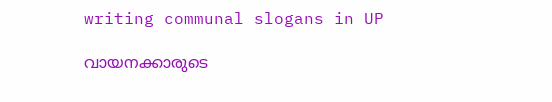writing communal slogans in UP

വായനക്കാരുടെ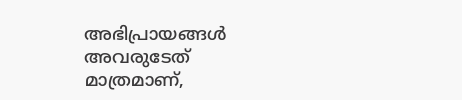അഭിപ്രായങ്ങള്‍ അവരുടേത് മാത്രമാണ്,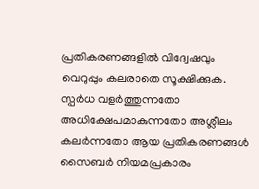പ്രതികരണങ്ങളിൽ വിദ്വേഷവും വെറുപ്പും കലരാതെ സൂക്ഷിക്കുക. സ്പർധ വളർത്തുന്നതോ അധിക്ഷേപമാകുന്നതോ അശ്ലീലം കലർന്നതോ ആയ പ്രതികരണങ്ങൾ സൈബർ നിയമപ്രകാരം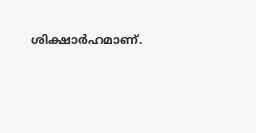ശിക്ഷാർഹമാണ്.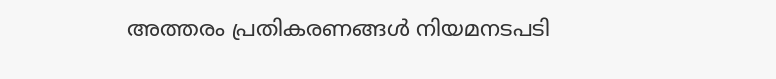അത്തരം പ്രതികരണങ്ങൾ നിയമനടപടി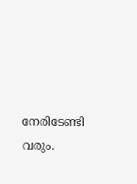നേരിടേണ്ടി വരും.